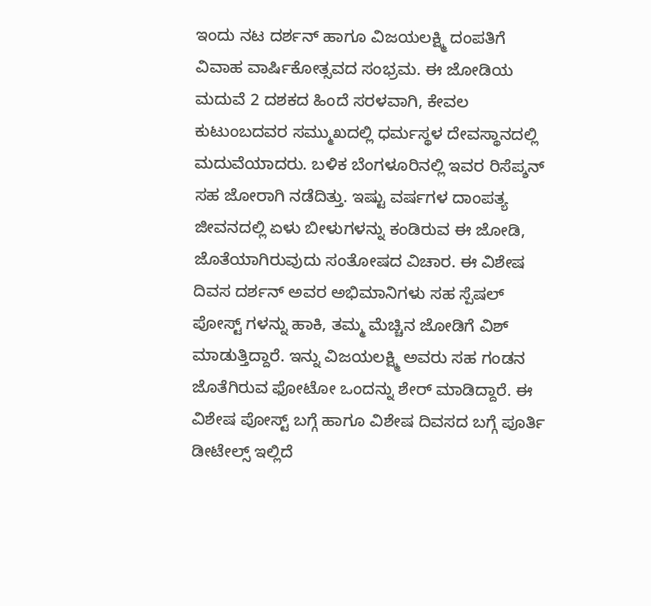ಇಂದು ನಟ ದರ್ಶನ್ ಹಾಗೂ ವಿಜಯಲಕ್ಷ್ಮಿ ದಂಪತಿಗೆ ವಿವಾಹ ವಾರ್ಷಿಕೋತ್ಸವದ ಸಂಭ್ರಮ. ಈ ಜೋಡಿಯ ಮದುವೆ 2 ದಶಕದ ಹಿಂದೆ ಸರಳವಾಗಿ, ಕೇವಲ ಕುಟುಂಬದವರ ಸಮ್ಮುಖದಲ್ಲಿ ಧರ್ಮಸ್ಥಳ ದೇವಸ್ಥಾನದಲ್ಲಿ ಮದುವೆಯಾದರು. ಬಳಿಕ ಬೆಂಗಳೂರಿನಲ್ಲಿ ಇವರ ರಿಸೆಪ್ಶನ್ ಸಹ ಜೋರಾಗಿ ನಡೆದಿತ್ತು. ಇಷ್ಟು ವರ್ಷಗಳ ದಾಂಪತ್ಯ ಜೀವನದಲ್ಲಿ ಏಳು ಬೀಳುಗಳನ್ನು ಕಂಡಿರುವ ಈ ಜೋಡಿ, ಜೊತೆಯಾಗಿರುವುದು ಸಂತೋಷದ ವಿಚಾರ. ಈ ವಿಶೇಷ ದಿವಸ ದರ್ಶನ್ ಅವರ ಅಭಿಮಾನಿಗಳು ಸಹ ಸ್ಪೆಷಲ್ ಪೋಸ್ಟ್ ಗಳನ್ನು ಹಾಕಿ, ತಮ್ಮ ಮೆಚ್ಚಿನ ಜೋಡಿಗೆ ವಿಶ್ ಮಾಡುತ್ತಿದ್ದಾರೆ. ಇನ್ನು ವಿಜಯಲಕ್ಷ್ಮಿ ಅವರು ಸಹ ಗಂಡನ ಜೊತೆಗಿರುವ ಫೋಟೋ ಒಂದನ್ನು ಶೇರ್ ಮಾಡಿದ್ದಾರೆ. ಈ ವಿಶೇಷ ಪೋಸ್ಟ್ ಬಗ್ಗೆ ಹಾಗೂ ವಿಶೇಷ ದಿವಸದ ಬಗ್ಗೆ ಪೂರ್ತಿ ಡೀಟೇಲ್ಸ್ ಇಲ್ಲಿದೆ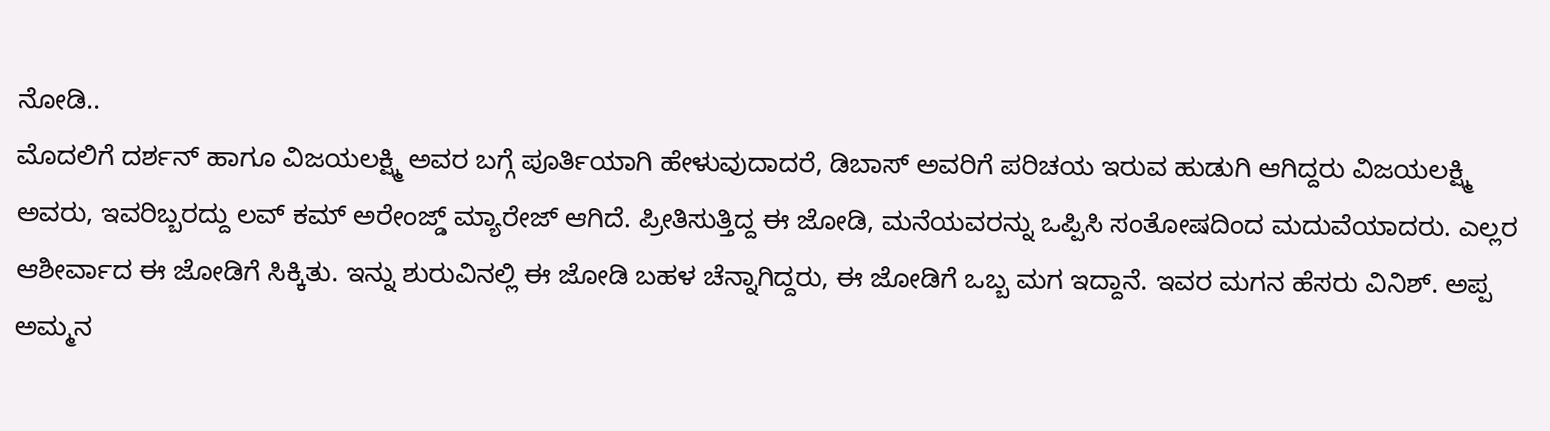ನೋಡಿ..
ಮೊದಲಿಗೆ ದರ್ಶನ್ ಹಾಗೂ ವಿಜಯಲಕ್ಷ್ಮಿ ಅವರ ಬಗ್ಗೆ ಪೂರ್ತಿಯಾಗಿ ಹೇಳುವುದಾದರೆ, ಡಿಬಾಸ್ ಅವರಿಗೆ ಪರಿಚಯ ಇರುವ ಹುಡುಗಿ ಆಗಿದ್ದರು ವಿಜಯಲಕ್ಷ್ಮಿ ಅವರು, ಇವರಿಬ್ಬರದ್ದು ಲವ್ ಕಮ್ ಅರೇಂಜ್ಡ್ ಮ್ಯಾರೇಜ್ ಆಗಿದೆ. ಪ್ರೀತಿಸುತ್ತಿದ್ದ ಈ ಜೋಡಿ, ಮನೆಯವರನ್ನು ಒಪ್ಪಿಸಿ ಸಂತೋಷದಿಂದ ಮದುವೆಯಾದರು. ಎಲ್ಲರ ಆಶೀರ್ವಾದ ಈ ಜೋಡಿಗೆ ಸಿಕ್ಕಿತು. ಇನ್ನು ಶುರುವಿನಲ್ಲಿ ಈ ಜೋಡಿ ಬಹಳ ಚೆನ್ನಾಗಿದ್ದರು, ಈ ಜೋಡಿಗೆ ಒಬ್ಬ ಮಗ ಇದ್ದಾನೆ. ಇವರ ಮಗನ ಹೆಸರು ವಿನಿಶ್. ಅಪ್ಪ ಅಮ್ಮನ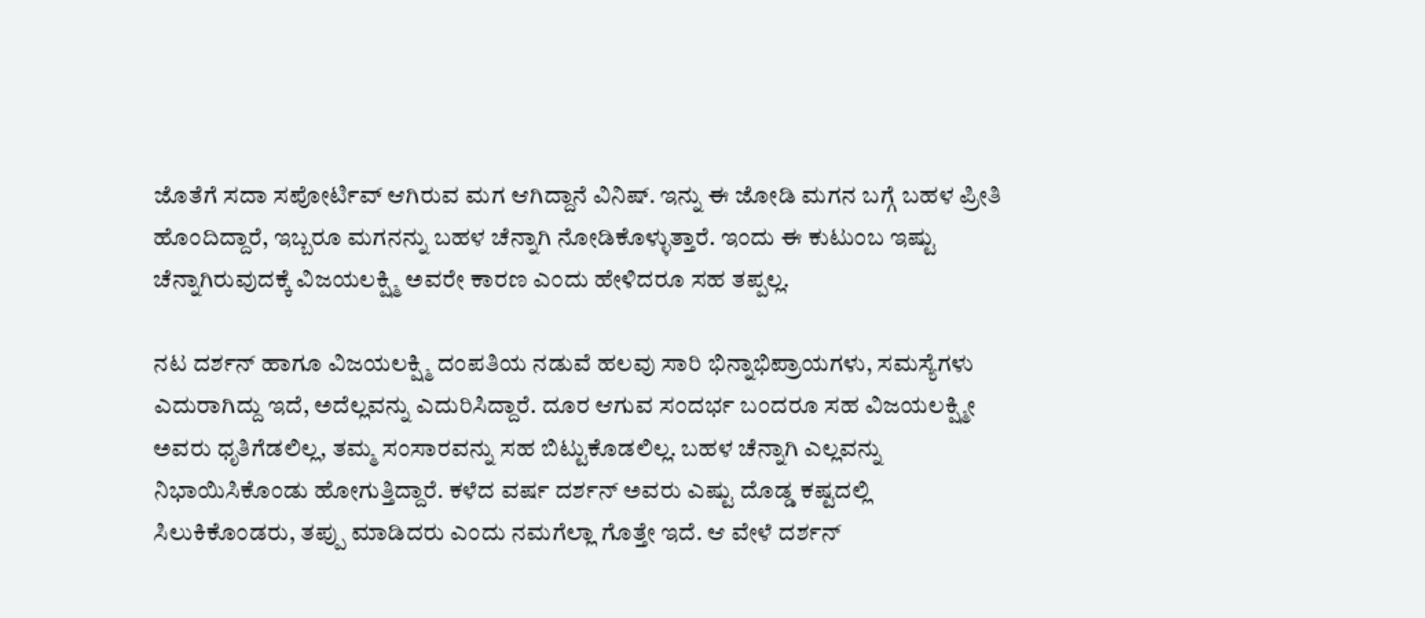ಜೊತೆಗೆ ಸದಾ ಸಪೋರ್ಟಿವ್ ಆಗಿರುವ ಮಗ ಆಗಿದ್ದಾನೆ ವಿನಿಷ್. ಇನ್ನು ಈ ಜೋಡಿ ಮಗನ ಬಗ್ಗೆ ಬಹಳ ಪ್ರೀತಿ ಹೊಂದಿದ್ದಾರೆ, ಇಬ್ಬರೂ ಮಗನನ್ನು ಬಹಳ ಚೆನ್ನಾಗಿ ನೋಡಿಕೊಳ್ಳುತ್ತಾರೆ. ಇಂದು ಈ ಕುಟುಂಬ ಇಷ್ಟು ಚೆನ್ನಾಗಿರುವುದಕ್ಕೆ ವಿಜಯಲಕ್ಷ್ಮಿ ಅವರೇ ಕಾರಣ ಎಂದು ಹೇಳಿದರೂ ಸಹ ತಪ್ಪಲ್ಲ.

ನಟ ದರ್ಶನ್ ಹಾಗೂ ವಿಜಯಲಕ್ಷ್ಮಿ ದಂಪತಿಯ ನಡುವೆ ಹಲವು ಸಾರಿ ಭಿನ್ನಾಭಿಪ್ರಾಯಗಳು, ಸಮಸ್ಯೆಗಳು ಎದುರಾಗಿದ್ದು ಇದೆ, ಅದೆಲ್ಲವನ್ನು ಎದುರಿಸಿದ್ದಾರೆ. ದೂರ ಆಗುವ ಸಂದರ್ಭ ಬಂದರೂ ಸಹ ವಿಜಯಲಕ್ಷ್ಮೀ ಅವರು ಧೃತಿಗೆಡಲಿಲ್ಲ, ತಮ್ಮ ಸಂಸಾರವನ್ನು ಸಹ ಬಿಟ್ಟುಕೊಡಲಿಲ್ಲ. ಬಹಳ ಚೆನ್ನಾಗಿ ಎಲ್ಲವನ್ನು ನಿಭಾಯಿಸಿಕೊಂಡು ಹೋಗುತ್ತಿದ್ದಾರೆ. ಕಳೆದ ವರ್ಷ ದರ್ಶನ್ ಅವರು ಎಷ್ಟು ದೊಡ್ಡ ಕಷ್ಟದಲ್ಲಿ ಸಿಲುಕಿಕೊಂಡರು, ತಪ್ಪು ಮಾಡಿದರು ಎಂದು ನಮಗೆಲ್ಲಾ ಗೊತ್ತೇ ಇದೆ. ಆ ವೇಳೆ ದರ್ಶನ್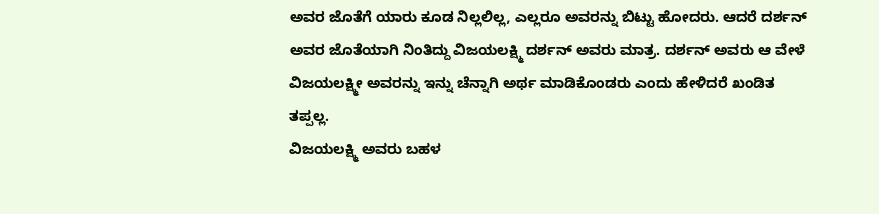ಅವರ ಜೊತೆಗೆ ಯಾರು ಕೂಡ ನಿಲ್ಲಲಿಲ್ಲ, ಎಲ್ಲರೂ ಅವರನ್ನು ಬಿಟ್ಟು ಹೋದರು. ಆದರೆ ದರ್ಶನ್ ಅವರ ಜೊತೆಯಾಗಿ ನಿಂತಿದ್ದು ವಿಜಯಲಕ್ಷ್ಮಿ ದರ್ಶನ್ ಅವರು ಮಾತ್ರ. ದರ್ಶನ್ ಅವರು ಆ ವೇಳೆ ವಿಜಯಲಕ್ಷ್ಮೀ ಅವರನ್ನು ಇನ್ನು ಚೆನ್ನಾಗಿ ಅರ್ಥ ಮಾಡಿಕೊಂಡರು ಎಂದು ಹೇಳಿದರೆ ಖಂಡಿತ ತಪ್ಪಲ್ಲ.
ವಿಜಯಲಕ್ಷ್ಮಿ ಅವರು ಬಹಳ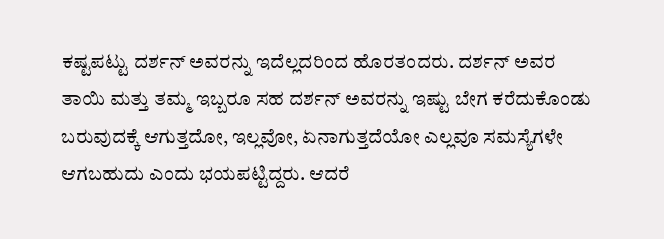ಕಷ್ಟಪಟ್ಟು ದರ್ಶನ್ ಅವರನ್ನು ಇದೆಲ್ಲದರಿಂದ ಹೊರತಂದರು. ದರ್ಶನ್ ಅವರ ತಾಯಿ ಮತ್ತು ತಮ್ಮ ಇಬ್ಬರೂ ಸಹ ದರ್ಶನ್ ಅವರನ್ನು ಇಷ್ಟು ಬೇಗ ಕರೆದುಕೊಂಡು ಬರುವುದಕ್ಕೆ ಆಗುತ್ತದೋ, ಇಲ್ಲವೋ, ಏನಾಗುತ್ತದೆಯೋ ಎಲ್ಲವೂ ಸಮಸ್ಯೆಗಳೇ ಆಗಬಹುದು ಎಂದು ಭಯಪಟ್ಟಿದ್ದರು. ಆದರೆ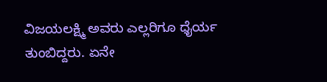ವಿಜಯಲಕ್ಷ್ಮಿ ಅವರು ಎಲ್ಲರಿಗೂ ಧೈರ್ಯ ತುಂಬಿದ್ದರು. ಏನೇ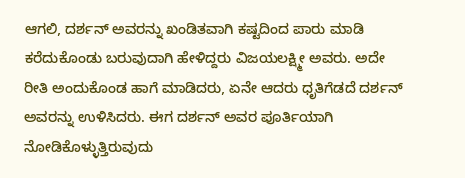ಆಗಲಿ, ದರ್ಶನ್ ಅವರನ್ನು ಖಂಡಿತವಾಗಿ ಕಷ್ಟದಿಂದ ಪಾರು ಮಾಡಿ ಕರೆದುಕೊಂಡು ಬರುವುದಾಗಿ ಹೇಳಿದ್ದರು ವಿಜಯಲಕ್ಷ್ಮೀ ಅವರು. ಅದೇ ರೀತಿ ಅಂದುಕೊಂಡ ಹಾಗೆ ಮಾಡಿದರು, ಏನೇ ಆದರು ಧೃತಿಗೆಡದೆ ದರ್ಶನ್ ಅವರನ್ನು ಉಳಿಸಿದರು. ಈಗ ದರ್ಶನ್ ಅವರ ಪೂರ್ತಿಯಾಗಿ ನೋಡಿಕೊಳ್ಳುತ್ತಿರುವುದು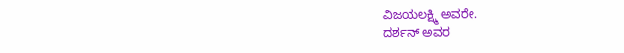ವಿಜಯಲಕ್ಷ್ಮಿ ಅವರೇ.
ದರ್ಶನ್ ಅವರ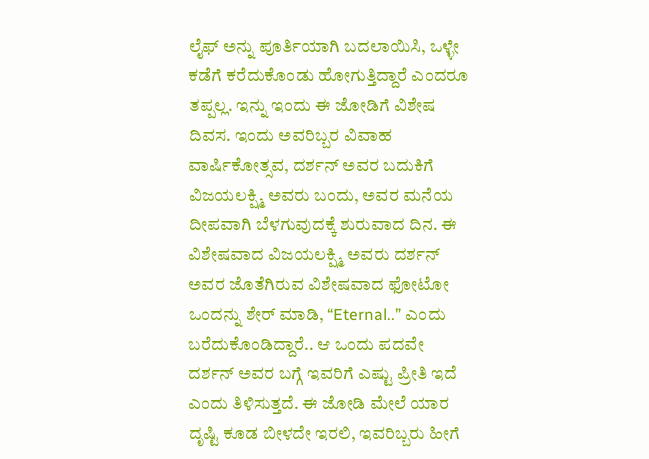ಲೈಫ್ ಅನ್ನು ಪೂರ್ತಿಯಾಗಿ ಬದಲಾಯಿಸಿ, ಒಳ್ಳೇ ಕಡೆಗೆ ಕರೆದುಕೊಂಡು ಹೋಗುತ್ತಿದ್ದಾರೆ ಎಂದರೂ ತಪ್ಪಲ್ಲ. ಇನ್ನು ಇಂದು ಈ ಜೋಡಿಗೆ ವಿಶೇಷ ದಿವಸ. ಇಂದು ಅವರಿಬ್ಬರ ವಿವಾಹ ವಾರ್ಷಿಕೋತ್ಸವ, ದರ್ಶನ್ ಅವರ ಬದುಕಿಗೆ ವಿಜಯಲಕ್ಷ್ಮಿ ಅವರು ಬಂದು, ಅವರ ಮನೆಯ ದೀಪವಾಗಿ ಬೆಳಗುವುದಕ್ಕೆ ಶುರುವಾದ ದಿನ. ಈ ವಿಶೇಷವಾದ ವಿಜಯಲಕ್ಷ್ಮಿ ಅವರು ದರ್ಶನ್ ಅವರ ಜೊತೆಗಿರುವ ವಿಶೇಷವಾದ ಫೋಟೋ ಒಂದನ್ನು ಶೇರ್ ಮಾಡಿ, “Eternal..” ಎಂದು ಬರೆದುಕೊಂಡಿದ್ದಾರೆ.. ಆ ಒಂದು ಪದವೇ ದರ್ಶನ್ ಅವರ ಬಗ್ಗೆ ಇವರಿಗೆ ಎಷ್ಟು ಪ್ರೀತಿ ಇದೆ ಎಂದು ತಿಳಿಸುತ್ತದೆ. ಈ ಜೋಡಿ ಮೇಲೆ ಯಾರ ದೃಷ್ಟಿ ಕೂಡ ಬೀಳದೇ ಇರಲಿ, ಇವರಿಬ್ಬರು ಹೀಗೆ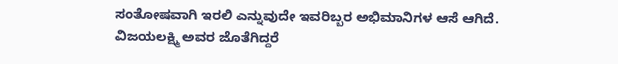ಸಂತೋಷವಾಗಿ ಇರಲಿ ಎನ್ನುವುದೇ ಇವರಿಬ್ಬರ ಅಭಿಮಾನಿಗಳ ಆಸೆ ಆಗಿದೆ. ವಿಜಯಲಕ್ಷ್ಮಿ ಅವರ ಜೊತೆಗಿದ್ದರೆ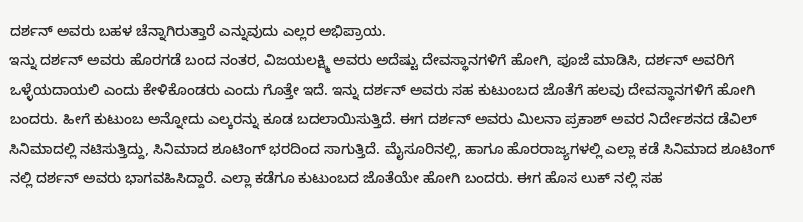ದರ್ಶನ್ ಅವರು ಬಹಳ ಚೆನ್ನಾಗಿರುತ್ತಾರೆ ಎನ್ನುವುದು ಎಲ್ಲರ ಅಭಿಪ್ರಾಯ.
ಇನ್ನು ದರ್ಶನ್ ಅವರು ಹೊರಗಡೆ ಬಂದ ನಂತರ, ವಿಜಯಲಕ್ಷ್ಮಿ ಅವರು ಅದೆಷ್ಟು ದೇವಸ್ಥಾನಗಳಿಗೆ ಹೋಗಿ, ಪೂಜೆ ಮಾಡಿಸಿ, ದರ್ಶನ್ ಅವರಿಗೆ ಒಳ್ಳೆಯದಾಯಲಿ ಎಂದು ಕೇಳಿಕೊಂಡರು ಎಂದು ಗೊತ್ತೇ ಇದೆ. ಇನ್ನು ದರ್ಶನ್ ಅವರು ಸಹ ಕುಟುಂಬದ ಜೊತೆಗೆ ಹಲವು ದೇವಸ್ಥಾನಗಳಿಗೆ ಹೋಗಿ ಬಂದರು. ಹೀಗೆ ಕುಟುಂಬ ಅನ್ನೋದು ಎಲ್ಕರನ್ನು ಕೂಡ ಬದಲಾಯಿಸುತ್ತಿದೆ. ಈಗ ದರ್ಶನ್ ಅವರು ಮಿಲನಾ ಪ್ರಕಾಶ್ ಅವರ ನಿರ್ದೇಶನದ ಡೆವಿಲ್ ಸಿನಿಮಾದಲ್ಲಿ ನಟಿಸುತ್ತಿದ್ದು, ಸಿನಿಮಾದ ಶೂಟಿಂಗ್ ಭರದಿಂದ ಸಾಗುತ್ತಿದೆ. ಮೈಸೂರಿನಲ್ಲಿ, ಹಾಗೂ ಹೊರರಾಜ್ಯಗಳಲ್ಲಿ ಎಲ್ಲಾ ಕಡೆ ಸಿನಿಮಾದ ಶೂಟಿಂಗ್ ನಲ್ಲಿ ದರ್ಶನ್ ಅವರು ಭಾಗವಹಿಸಿದ್ದಾರೆ. ಎಲ್ಲಾ ಕಡೆಗೂ ಕುಟುಂಬದ ಜೊತೆಯೇ ಹೋಗಿ ಬಂದರು. ಈಗ ಹೊಸ ಲುಕ್ ನಲ್ಲಿ ಸಹ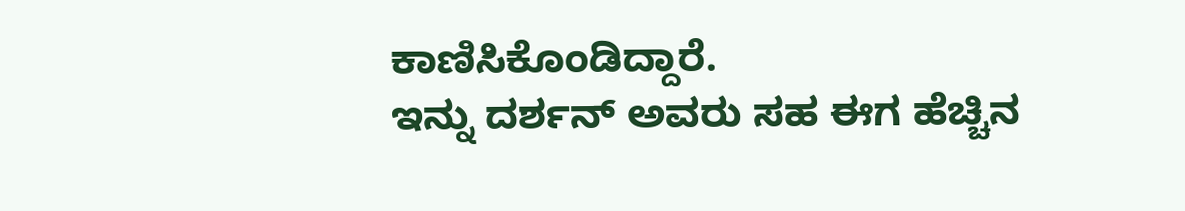ಕಾಣಿಸಿಕೊಂಡಿದ್ದಾರೆ.
ಇನ್ನು ದರ್ಶನ್ ಅವರು ಸಹ ಈಗ ಹೆಚ್ಚಿನ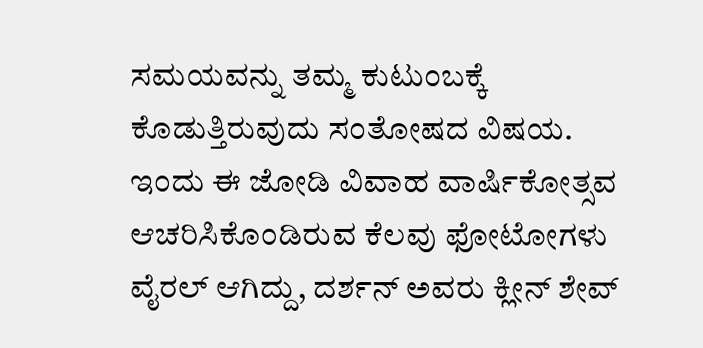ಸಮಯವನ್ನು ತಮ್ಮ ಕುಟುಂಬಕ್ಕೆ ಕೊಡುತ್ತಿರುವುದು ಸಂತೋಷದ ವಿಷಯ. ಇಂದು ಈ ಜೋಡಿ ವಿವಾಹ ವಾರ್ಷಿಕೋತ್ಸವ ಆಚರಿಸಿಕೊಂಡಿರುವ ಕೆಲವು ಫೋಟೋಗಳು ವೈರಲ್ ಆಗಿದ್ದು, ದರ್ಶನ್ ಅವರು ಕ್ಲೀನ್ ಶೇವ್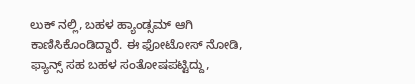ಲುಕ್ ನಲ್ಲಿ, ಬಹಳ ಹ್ಯಾಂಡ್ಸಮ್ ಆಗಿ ಕಾಣಿಸಿಕೊಂಡಿದ್ದಾರೆ. ಈ ಫೋಟೋಸ್ ನೋಡಿ, ಫ್ಯಾನ್ಸ್ ಸಹ ಬಹಳ ಸಂತೋಷಪಟ್ಟಿದ್ದು,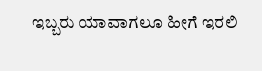ಇಬ್ಬರು ಯಾವಾಗಲೂ ಹೀಗೆ ಇರಲಿ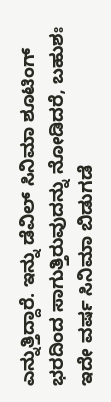ಎನ್ನುತ್ತಿದ್ದಾರೆ. ಇನ್ನು ಡೆವಿಲ್ ಸಿನಿಮಾ ಶೂಟಿಂಗ್ ಭರದಿಂದ ಸಾಗುತ್ತಿರುವುದನ್ನು ನೋಡಿದರೆ, ಬಹುಶಃ ಇದೇ ವರ್ಷ ಸಿನಿಮಾ ಬಿಡುಗಡೆ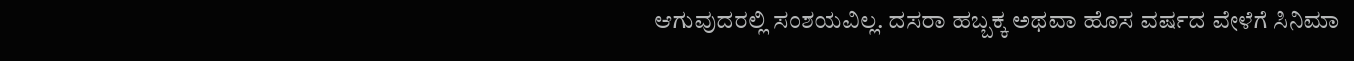ಆಗುವುದರಲ್ಲಿ ಸಂಶಯವಿಲ್ಲ. ದಸರಾ ಹಬ್ಬಕ್ಕ ಅಥವಾ ಹೊಸ ವರ್ಷದ ವೇಳೆಗೆ ಸಿನಿಮಾ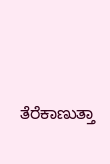ತೆರೆಕಾಣುತ್ತಾ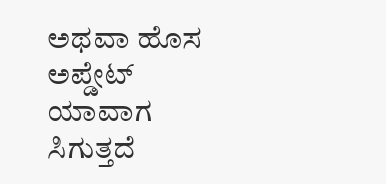ಅಥವಾ ಹೊಸ ಅಪ್ಡೇಟ್ ಯಾವಾಗ ಸಿಗುತ್ತದೆ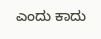ಎಂದು ಕಾದು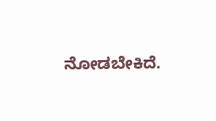ನೋಡಬೇಕಿದೆ.